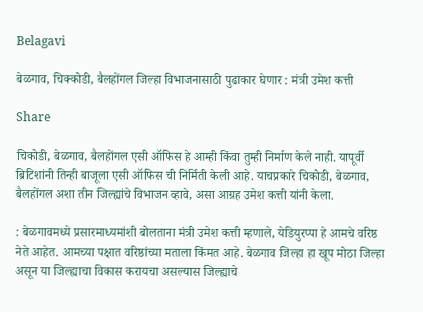Belagavi

बेळगाव, चिक्कोडी, बैलहोंगल जिल्हा विभाजनासाठी पुढाकार घेणार : मंत्री उमेश कत्ती

Share

चिकोडी, बेळगाव, बैलहोंगल एसी ऑफिस हे आम्ही किंवा तुम्ही निर्माण केले नाही. यापूर्वी ब्रिटिशांनी तिन्ही बाजूला एसी ऑफिस ची निर्मिती केली आहे. याचप्रकारे चिकोडी, बेळगाव, बैलहोंगल अशा तीन जिल्ह्यांचे विभाजन व्हावे, असा आग्रह उमेश कत्ती यांनी केला.

: बेळगावमध्ये प्रसारमाध्यमांशी बोलताना मंत्री उमेश कत्ती म्हणाले, येडियुरप्पा हे आमचे वरिष्ठ नेते आहेत. आमच्या पक्षात वरिष्ठांच्या मताला किंमत आहे. बेळगाव जिल्हा हा खूप मोठा जिल्हा असून या जिल्ह्याचा विकास करायचा असल्यास जिल्ह्याचे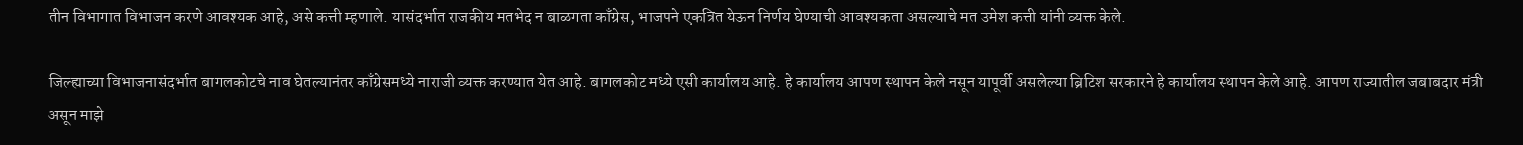तीन विभागात विभाजन करणे आवश्यक आहे, असे कत्ती म्हणाले. यासंदर्भात राजकीय मतभेद न बाळगता काँग्रेस, भाजपने एकत्रित येऊन निर्णय घेण्याची आवश्यकता असल्याचे मत उमेश कत्ती यांनी व्यक्त केले.

जिल्ह्याच्या विभाजनासंदर्भात बागलकोटचे नाव घेतल्यानंतर काँग्रेसमध्ये नाराजी व्यक्त करण्यात येत आहे. बागलकोट मध्ये एसी कार्यालय आहे. हे कार्यालय आपण स्थापन केले नसून यापूर्वी असलेल्या ब्रिटिश सरकारने हे कार्यालय स्थापन केले आहे. आपण राज्यातील जबाबदार मंत्री असून माझे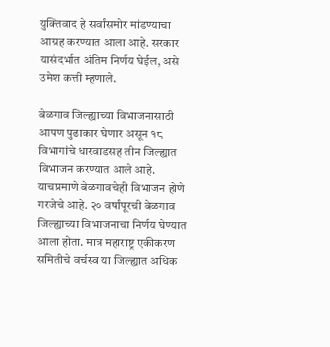युक्तिवाद हे सर्वांसमोर मांडण्याचा आग्रह करण्यात आला आहे. सरकार यासंदर्भात अंतिम निर्णय घेईल, असे उमेश कत्ती म्हणाले.

बेळगाव जिल्ह्याच्या विभाजनासाठी आपण पुढाकार घेणार असून १८ विभागांचे धारवाडसह तीन जिल्ह्यात विभाजन करण्यात आले आहे. याचप्रमाणे बेळगावचेही विभाजन होणे गरजेचे आहे. २० वर्षांपूरची बेळगाव जिल्ह्याच्या विभाजनाचा निर्णय घेण्यात आला होता. मात्र महाराष्ट्र एकीकरण समितीचे वर्चस्व या जिल्ह्यात अधिक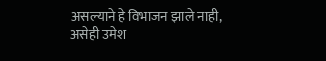असल्याने हे विभाजन झाले नाही, असेही उमेश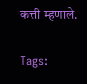कत्ती म्हणाले.

Tags: